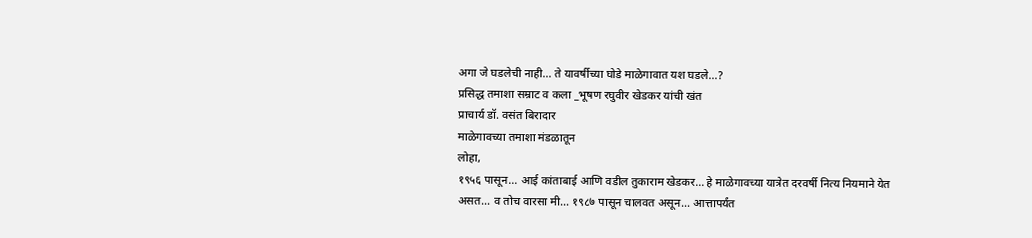अगा जे घडलेची नाही… ते यावर्षीच्या घोडे माळेगावात यश घडले…?
प्रसिद्ध तमाशा सम्राट व कला _भूषण रघुवीर खेडकर यांची खंत
प्राचार्य डॉ. वसंत बिरादार
माळेगावच्या तमाशा मंडळातून
लोहा,
१९५६ पासून… आई कांताबाई आणि वडील तुकाराम खेडकर… हे माळेगावच्या यात्रेत दरवर्षी नित्य नियमाने येत असत… व तोच वारसा मी… १९८७ पासून चालवत असून… आत्तापर्यंत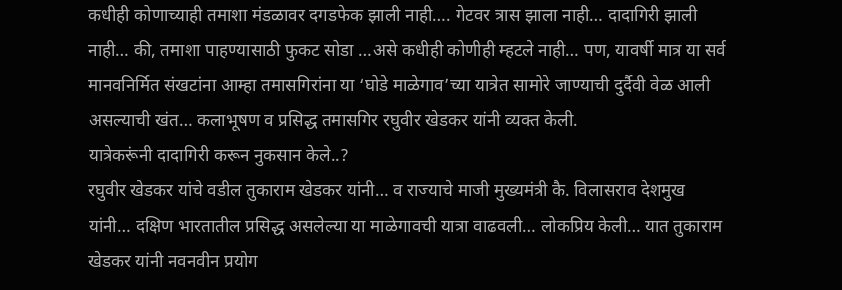कधीही कोणाच्याही तमाशा मंडळावर दगडफेक झाली नाही…. गेटवर त्रास झाला नाही… दादागिरी झाली नाही… की, तमाशा पाहण्यासाठी फुकट सोडा …असे कधीही कोणीही म्हटले नाही… पण, यावर्षी मात्र या सर्व मानवनिर्मित संखटांना आम्हा तमासगिरांना या ‘घोडे माळेगाव’च्या यात्रेत सामोरे जाण्याची दुर्दैवी वेळ आली असल्याची खंत… कलाभूषण व प्रसिद्ध तमासगिर रघुवीर खेडकर यांनी व्यक्त केली.
यात्रेकरूंनी दादागिरी करून नुकसान केले..?
रघुवीर खेडकर यांचे वडील तुकाराम खेडकर यांनी… व राज्याचे माजी मुख्यमंत्री कै. विलासराव देशमुख यांनी… दक्षिण भारतातील प्रसिद्ध असलेल्या या माळेगावची यात्रा वाढवली… लोकप्रिय केली… यात तुकाराम खेडकर यांनी नवनवीन प्रयोग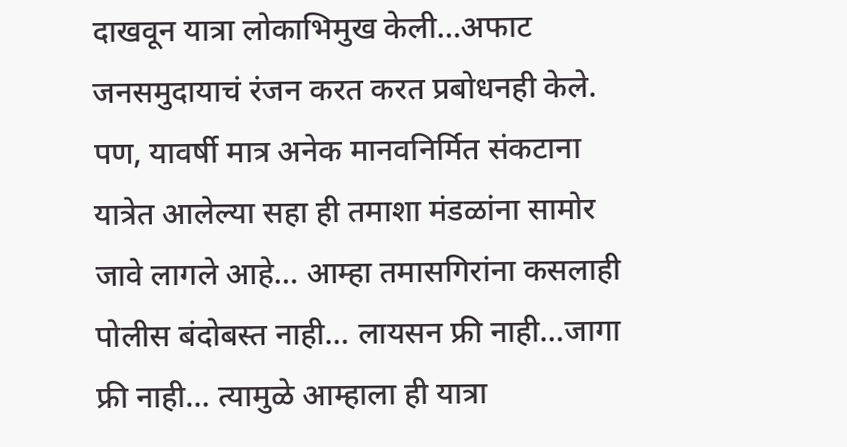दाखवून यात्रा लोकाभिमुख केली…अफाट जनसमुदायाचं रंजन करत करत प्रबोधनही केले.
पण, यावर्षी मात्र अनेक मानवनिर्मित संकटाना यात्रेत आलेल्या सहा ही तमाशा मंडळांना सामोर जावे लागले आहे… आम्हा तमासगिरांना कसलाही पोलीस बंदोबस्त नाही… लायसन फ्री नाही…जागा फ्री नाही… त्यामुळे आम्हाला ही यात्रा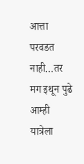आत्ता परवडत नाही…तर मग इथून पुढे आम्ही यात्रेला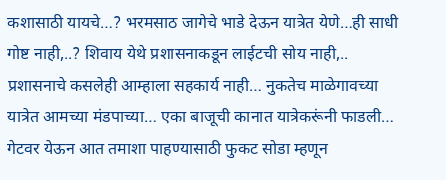कशासाठी यायचे…? भरमसाठ जागेचे भाडे देऊन यात्रेत येणे…ही साधी गोष्ट नाही,..? शिवाय येथे प्रशासनाकडून लाईटची सोय नाही,.. प्रशासनाचे कसलेही आम्हाला सहकार्य नाही… नुकतेच माळेगावच्या यात्रेत आमच्या मंडपाच्या… एका बाजूची कानात यात्रेकरूंनी फाडली… गेटवर येऊन आत तमाशा पाहण्यासाठी फुकट सोडा म्हणून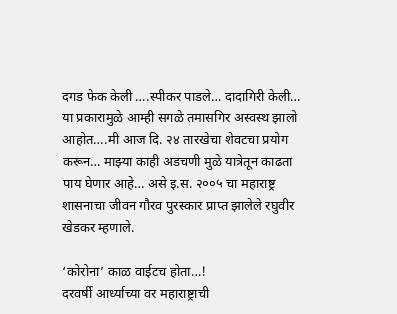दगड फेक केली ….स्पीकर पाडले… दादागिरी केली… या प्रकारामुळे आम्ही सगळे तमासगिर अस्वस्थ झालो आहोत….मी आज दि. २४ तारखेचा शेवटचा प्रयोग करून… माझ्या काही अडचणी मुळे यात्रेतून काढता पाय घेणार आहे… असे इ.स. २००५ चा महाराष्ट्र शासनाचा जीवन गौरव पुरस्कार प्राप्त झालेले रघुवीर खेडकर म्हणाले.

‘कोरोना’ काळ वाईटच होता…!
दरवर्षी आर्ध्याच्या वर महाराष्ट्राची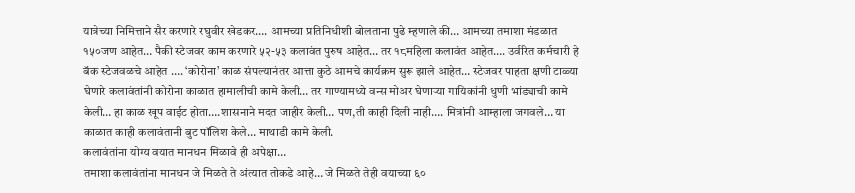यात्रेच्या निमित्ताने सैर करणारे रघुवीर खेडकर…. आमच्या प्रतिनिधीशी बोलताना पुढे म्हणाले की… आमच्या तमाशा मंडळात १५०जण आहेत… पैकी स्टेजवर काम करणारे ५२-५३ कलावंत पुरुष आहेत… तर १८महिला कलावंत आहेत…. उर्वरित कर्मचारी हे बॅक स्टेजवळचे आहेत …. ‘कोरोना’ काळ संपल्यानंतर आत्ता कुठे आमचे कार्यक्रम सुरू झाले आहेत… स्टेजवर पाहता क्षणी टाळ्या घेणारे कलावंतांनी कोरोना काळात हामालीची कामे केली… तर गाण्यामध्ये वन्स मोअर घेणाऱ्या गायिकांनी धुणी भांड्याची कामे केली… हा काळ खूप वाईट होता….शासनाने मदत जाहीर केली… पण,ती काही दिली नाही…. मित्रांनी आम्हाला जगवले… या काळात काही कलावंतानी बुट पॉलिश केले… माथाडी कामे केली.
कलावंतांना योग्य वयात मानधन मिळावे ही अपेक्षा…
तमाशा कलावंतांना मानधन जे मिळते ते अंत्यात तोकडे आहे… जे मिळते तेही वयाच्या ६०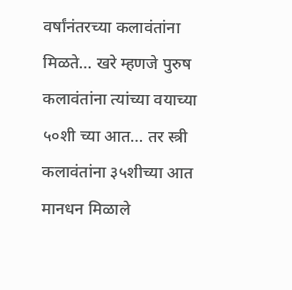वर्षांनंतरच्या कलावंतांना मिळते… खरे म्हणजे पुरुष कलावंतांना त्यांच्या वयाच्या ५०शी च्या आत… तर स्त्री कलावंतांना ३५शीच्या आत मानधन मिळाले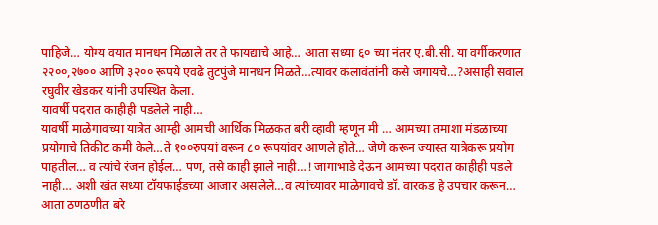पाहिजे… योग्य वयात मानधन मिळाले तर ते फायद्याचे आहे… आता सध्या ६० च्या नंतर ए.बी.सी. या वर्गीकरणात २२००,२७०० आणि ३२०० रूपये एवढे तुटपुंजे मानधन मिळते…त्यावर कलावंतांनी कसे जगायचे…?असाही सवाल रघुवीर खेडकर यांनी उपस्थित केला.
यावर्षी पदरात काहीही पडलेले नाही…
यावर्षी माळेगावच्या यात्रेत आम्ही आमची आर्थिक मिळकत बरी व्हावी म्हणून मी … आमच्या तमाशा मंडळाच्या प्रयोगाचे तिकीट कमी केले…ते १००रुपयां वरून ८० रूपयांवर आणले होते… जेणे करून ज्यास्त यात्रेकरू प्रयोग पाहतील… व त्यांचे रंजन होईल… पण, तसे काही झाले नाही…! जागाभाडे देऊन आमच्या पदरात काहीही पडले नाही… अशी खंत सध्या टॉयफाईडच्या आजार असलेले…व त्यांच्यावर माळेगावचे डॉ. वारकड हे उपचार करून… आता ठणठणीत बरे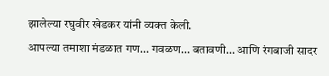झालेल्या रघुवीर खेडकर यांनी व्यक्त केली.
आपल्या तमाशा मंडळात गण… गवळण… बतावणी… आणि रंगबाजी सादर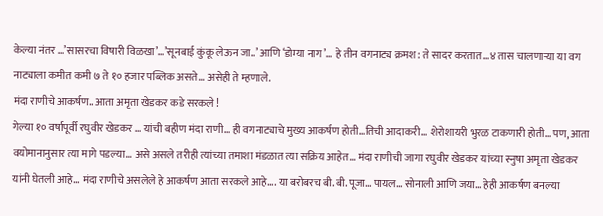केल्या नंतर …’सासरचा विषारी विळखा’…’सूनबाई कुंकू लेऊन जा..’ आणि ‘डोम्या नाग’… हे तीन वगनाट्य क्रमश: ते सादर करतात…४ तास चालणाऱ्या या वग नाट्याला कमीत कमी ७ ते १० हजार पब्लिक असते… असेही ते म्हणाले.
मंदा राणीचे आकर्षण.. आता अमृता खेडकर कडे सरकले !
गेल्या १० वर्षापूर्वी रघुवीर खेडकर … यांची बहीण मंदा राणी… ही वगनाट्याचे मुख्य आकर्षण होती…तिची आदाकरी… शेरोशायरी भुरळ टाकणारी होती… पण, आता वयोमानानुसार त्या मागे पडल्या… असे असले तरीही त्यांच्या तमाशा मंडळात त्या सक्रिय आहेत… मंदा राणीची जागा रघुवीर खेडकर यांच्या स्नुषा अमृता खेडकर यांनी घेतली आहे… मंदा राणीचे असलेले हे आकर्षण आता सरकले आहे…. या बरोबरच बी. बी. पूजा… पायल… सोनाली आणि जया… हेही आकर्षण बनल्या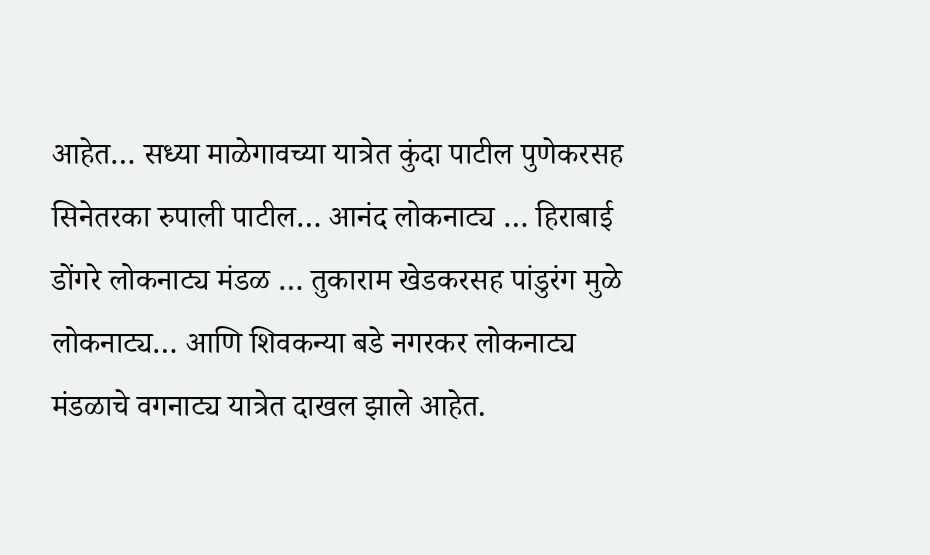आहेत… सध्या माळेगावच्या यात्रेत कुंदा पाटील पुणेकरसह सिनेतरका रुपाली पाटील… आनंद लोकनाट्य … हिराबाई डोंगरे लोकनाट्य मंडळ … तुकाराम खेडकरसह पांडुरंग मुळे लोकनाट्य… आणि शिवकन्या बडे नगरकर लोकनाट्य मंडळाचे वगनाट्य यात्रेत दाखल झाले आहेत.